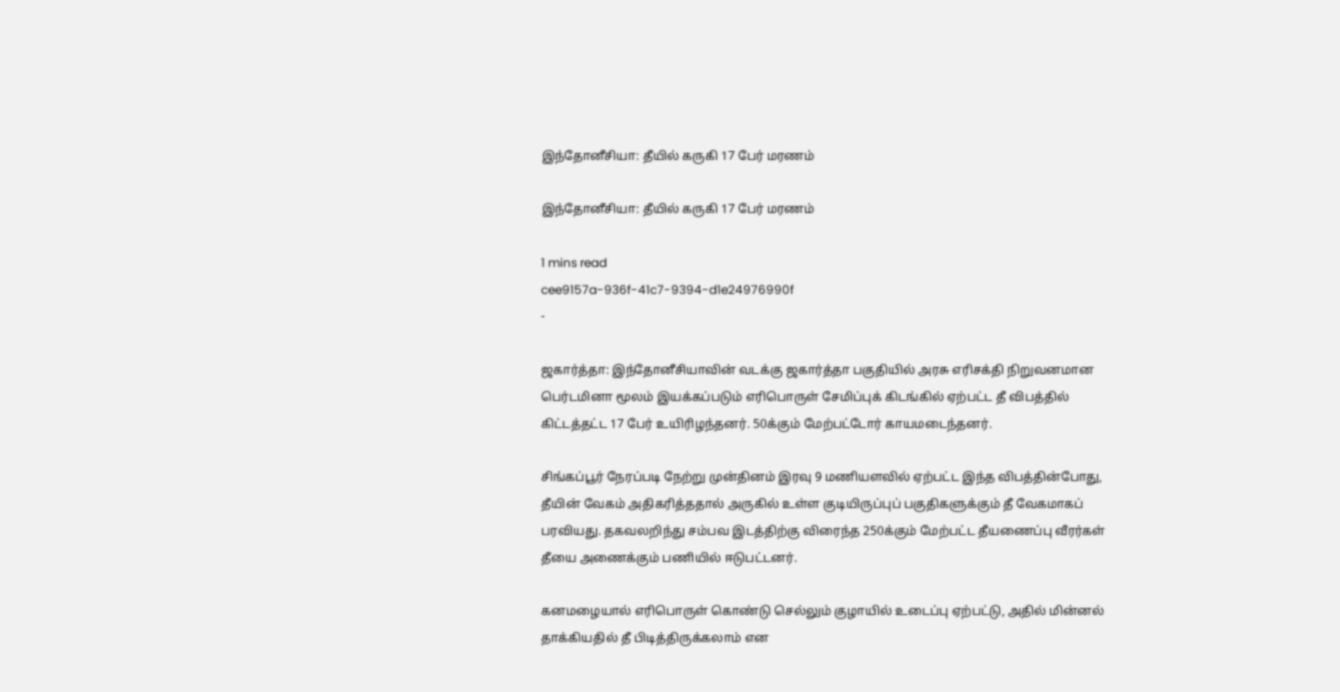இந்தோனீசியா: தீயில் கருகி 17 பேர் மரணம்

இந்தோனீசியா: தீயில் கருகி 17 பேர் மரணம்

1 mins read
cee9157a-936f-41c7-9394-d1e24976990f
-

ஜகார்த்தா: இந்தோனீசியாவின் வடக்கு ஜகார்த்தா பகுதியில் அரசு எரிசக்தி நிறுவனமான பெர்டமினா மூலம் இயக்கப்படும் எரிபொருள் சேமிப்புக் கிடங்கில் ஏற்பட்ட தீ விபத்தில் கிட்டத்தட்ட 17 பேர் உயிரிழந்தனர். 50க்கும் மேற்பட்டோர் காயமடைந்தனர்.

சிங்கப்பூர் நேரப்படி நேற்று முன்தினம் இரவு 9 மணியளவில் ஏற்பட்ட இந்த விபத்தின்போது, தீயின் வேகம் அதிகரித்ததால் அருகில் உள்ள குடியிருப்புப் பகுதிகளுக்கும் தீ வேகமாகப் பரவியது. தகவலறிந்து சம்பவ இடத்திற்கு விரைந்த 250க்கும் மேற்பட்ட தீயணைப்பு வீரர்கள் தீயை அணைக்கும் பணியில் ஈடுபட்டனர்.

கனமழையால் எரிபொருள் கொண்டு செல்லும் குழாயில் உடைப்பு ஏற்பட்டு, அதில் மின்னல் தாக்கியதில் தீ பிடித்திருக்கலாம் என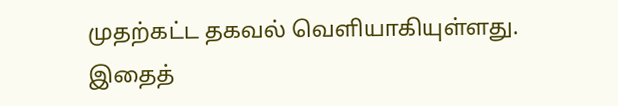முதற்கட்ட தகவல் வெளியாகியுள்ளது. இதைத்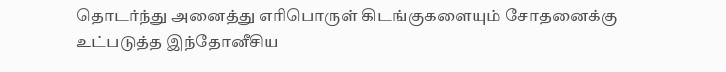தொடர்ந்து அனைத்து எரிபொருள் கிடங்குகளையும் சோதனைக்கு உட்படுத்த இந்தோனீசிய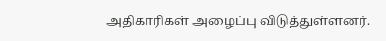அதிகாரிகள் அழைப்பு விடுத்துள்ளனர்.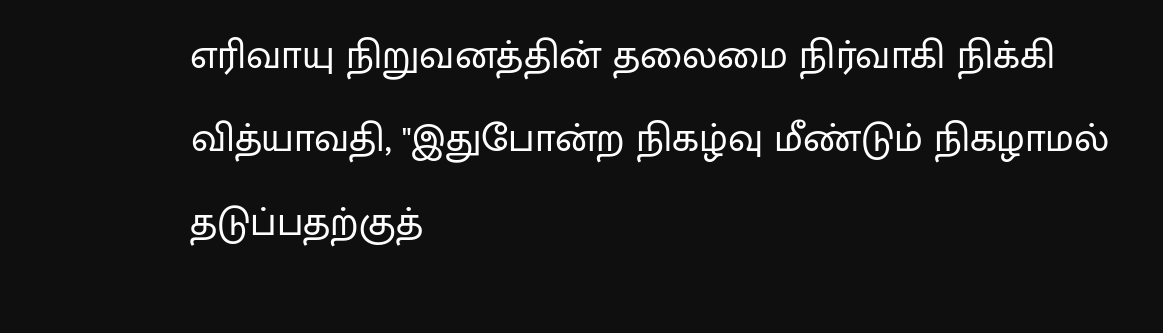எரிவாயு நிறுவனத்தின் தலைமை நிர்வாகி நிக்கி வித்யாவதி, "இதுபோன்ற நிகழ்வு மீண்டும் நிகழாமல் தடுப்பதற்குத்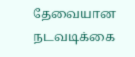தேவையான நடவடிக்கை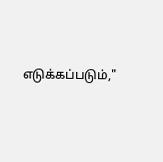எடுக்கப்படும்,"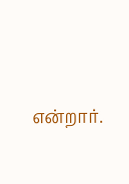என்றார்.